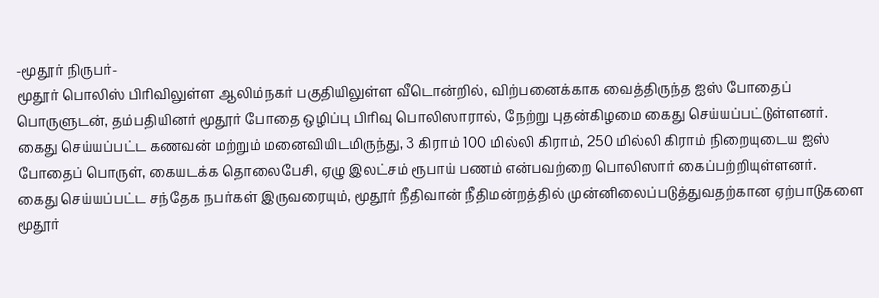-மூதூர் நிருபர்-
மூதூர் பொலிஸ் பிரிவிலுள்ள ஆலிம்நகர் பகுதியிலுள்ள வீடொன்றில், விற்பனைக்காக வைத்திருந்த ஐஸ் போதைப் பொருளுடன், தம்பதியினர் மூதூர் போதை ஒழிப்பு பிரிவு பொலிஸாரால், நேற்று புதன்கிழமை கைது செய்யப்பட்டுள்ளனர்.
கைது செய்யப்பட்ட கணவன் மற்றும் மனைவியிடமிருந்து, 3 கிராம் 100 மில்லி கிராம், 250 மில்லி கிராம் நிறையுடைய ஐஸ் போதைப் பொருள், கையடக்க தொலைபேசி, ஏழு இலட்சம் ரூபாய் பணம் என்பவற்றை பொலிஸார் கைப்பற்றியுள்ளனர்.
கைது செய்யப்பட்ட சந்தேக நபர்கள் இருவரையும், மூதூர் நீதிவான் நீதிமன்றத்தில் முன்னிலைப்படுத்துவதற்கான ஏற்பாடுகளை மூதூர்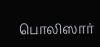பொலிஸார்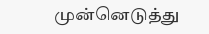முன்னெடுத்து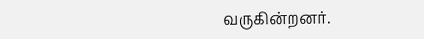வருகின்றனர்.